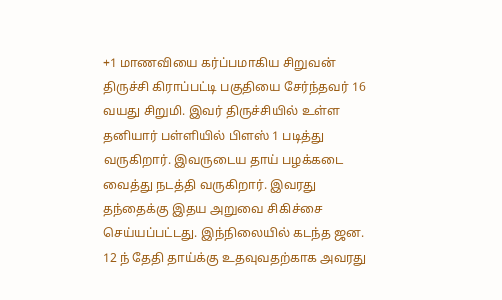+1 மாணவியை கர்ப்பமாகிய சிறுவன்
திருச்சி கிராப்பட்டி பகுதியை சேர்ந்தவர் 16 வயது சிறுமி. இவர் திருச்சியில் உள்ள தனியார் பள்ளியில் பிளஸ் 1 படித்து வருகிறார். இவருடைய தாய் பழக்கடை வைத்து நடத்தி வருகிறார். இவரது தந்தைக்கு இதய அறுவை சிகிச்சை செய்யப்பட்டது. இந்நிலையில் கடந்த ஜன. 12 ந் தேதி தாய்க்கு உதவுவதற்காக அவரது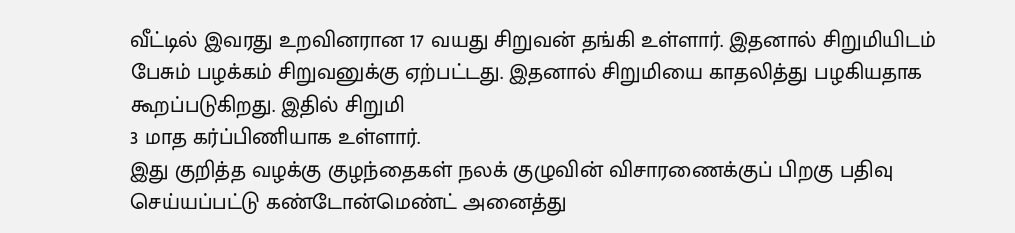வீட்டில் இவரது உறவினரான 17 வயது சிறுவன் தங்கி உள்ளார். இதனால் சிறுமியிடம் பேசும் பழக்கம் சிறுவனுக்கு ஏற்பட்டது. இதனால் சிறுமியை காதலித்து பழகியதாக கூறப்படுகிறது. இதில் சிறுமி
3 மாத கர்ப்பிணியாக உள்ளார்.
இது குறித்த வழக்கு குழந்தைகள் நலக் குழுவின் விசாரணைக்குப் பிறகு பதிவு செய்யப்பட்டு கண்டோன்மெண்ட் அனைத்து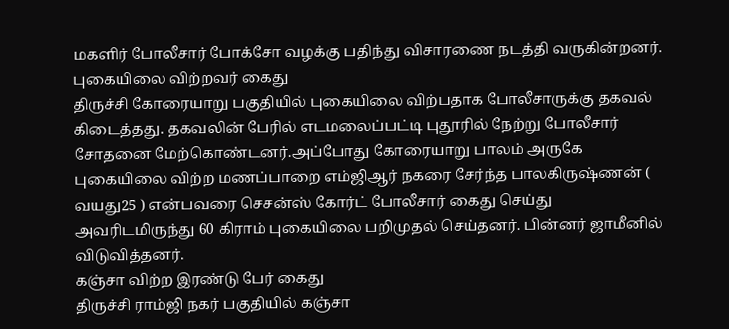மகளிர் போலீசார் போக்சோ வழக்கு பதிந்து விசாரணை நடத்தி வருகின்றனர்.
புகையிலை விற்றவர் கைது
திருச்சி கோரையாறு பகுதியில் புகையிலை விற்பதாக போலீசாருக்கு தகவல் கிடைத்தது. தகவலின் பேரில் எடமலைப்பட்டி புதூரில் நேற்று போலீசார் சோதனை மேற்கொண்டனர்.அப்போது கோரையாறு பாலம் அருகே புகையிலை விற்ற மணப்பாறை எம்ஜிஆர் நகரை சேர்ந்த பாலகிருஷ்ணன் ( வயது25 ) என்பவரை செசன்ஸ் கோர்ட் போலீசார் கைது செய்து அவரிடமிருந்து 60 கிராம் புகையிலை பறிமுதல் செய்தனர். பின்னர் ஜாமீனில் விடுவித்தனர்.
கஞ்சா விற்ற இரண்டு பேர் கைது
திருச்சி ராம்ஜி நகர் பகுதியில் கஞ்சா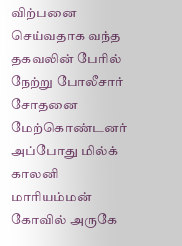விற்பனை செய்வதாக வந்த தகவலின் பேரில் நேற்று போலீசார் சோதனை மேற்கொண்டனர் அப்போது மில்க் காலனி மாரியம்மன் கோவில் அருகே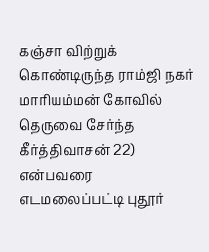கஞ்சா விற்றுக் கொண்டிருந்த ராம்ஜி நகர் மாரியம்மன் கோவில் தெருவை சேர்ந்த கீர்த்திவாசன் 22) என்பவரை எடமலைப்பட்டி புதூர்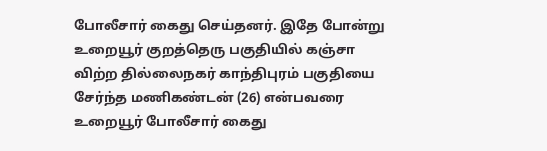போலீசார் கைது செய்தனர். இதே போன்று உறையூர் குறத்தெரு பகுதியில் கஞ்சா விற்ற தில்லைநகர் காந்திபுரம் பகுதியை சேர்ந்த மணிகண்டன் (26) என்பவரை உறையூர் போலீசார் கைது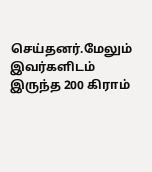செய்தனர்.மேலும் இவர்களிடம் இருந்த 200 கிராம்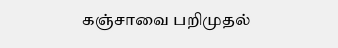கஞ்சாவை பறிமுதல்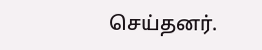செய்தனர்.